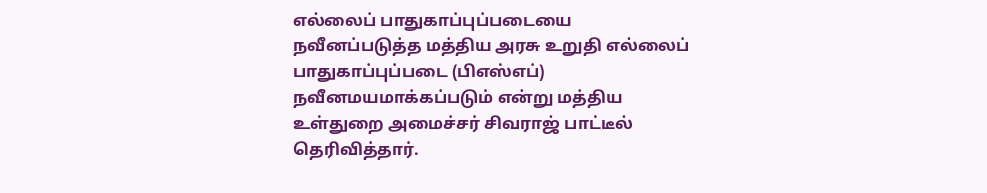எல்லைப் பாதுகாப்புப்படையை நவீனப்படுத்த மத்திய அரசு உறுதி எல்லைப் பாதுகாப்புப்படை (பிஎஸ்எப்) நவீனமயமாக்கப்படும் என்று மத்திய உள்துறை அமைச்சர் சிவராஜ் பாட்டீல் தெரிவித்தார்.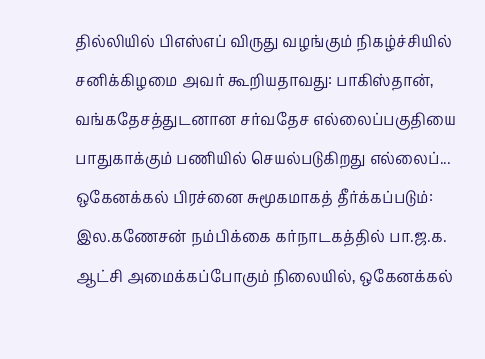தில்லியில் பிஎஸ்எப் விருது வழங்கும் நிகழ்ச்சியில் சனிக்கிழமை அவர் கூறியதாவது: பாகிஸ்தான், வங்கதேசத்துடனான சர்வதேச எல்லைப்பகுதியை பாதுகாக்கும் பணியில் செயல்படுகிறது எல்லைப்...
ஒகேனக்கல் பிரச்னை சுமூகமாகத் தீர்க்கப்படும்: இல.கணேசன் நம்பிக்கை கர்நாடகத்தில் பா.ஜ.க. ஆட்சி அமைக்கப்போகும் நிலையில், ஒகேனக்கல்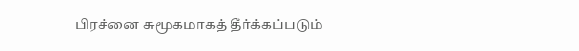பிரச்னை சுமூகமாகத் தீர்க்கப்படும்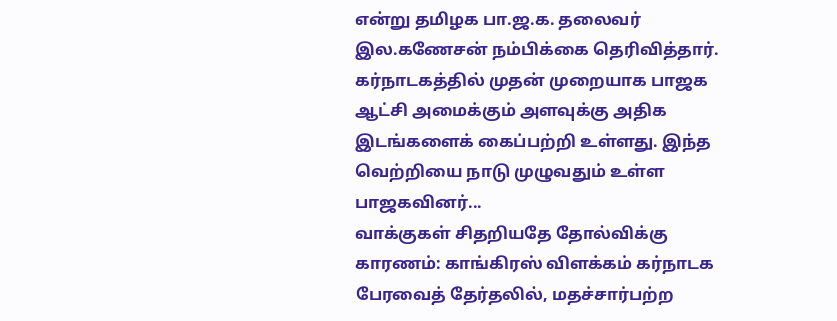என்று தமிழக பா.ஜ.க. தலைவர் இல.கணேசன் நம்பிக்கை தெரிவித்தார். கர்நாடகத்தில் முதன் முறையாக பாஜக ஆட்சி அமைக்கும் அளவுக்கு அதிக இடங்களைக் கைப்பற்றி உள்ளது. இந்த வெற்றியை நாடு முழுவதும் உள்ள பாஜகவினர்...
வாக்குகள் சிதறியதே தோல்விக்கு காரணம்: காங்கிரஸ் விளக்கம் கர்நாடக பேரவைத் தேர்தலில், மதச்சார்பற்ற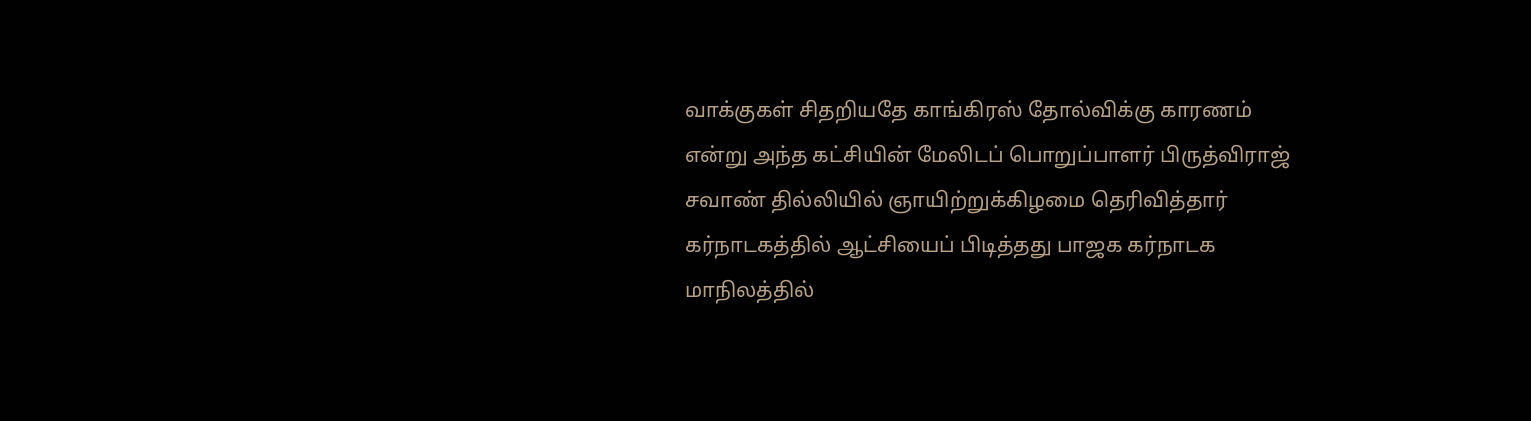வாக்குகள் சிதறியதே காங்கிரஸ் தோல்விக்கு காரணம் என்று அந்த கட்சியின் மேலிடப் பொறுப்பாளர் பிருத்விராஜ் சவாண் தில்லியில் ஞாயிற்றுக்கிழமை தெரிவித்தார்
கர்நாடகத்தில் ஆட்சியைப் பிடித்தது பாஜக கர்நாடக மாநிலத்தில்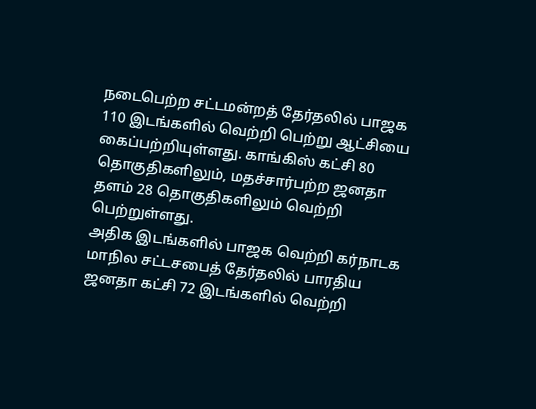நடைபெற்ற சட்டமன்றத் தேர்தலில் பாஜக 110 இடங்களில் வெற்றி பெற்று ஆட்சியை கைப்பற்றியுள்ளது. காங்கிஸ் கட்சி 80 தொகுதிகளிலும், மதச்சார்பற்ற ஜனதா தளம் 28 தொகுதிகளிலும் வெற்றி பெற்றுள்ளது.
அதிக இடங்களில் பாஜக வெற்றி கர்நாடக மாநில சட்டசபைத் தேர்தலில் பாரதிய ஜனதா கட்சி 72 இடங்களில் வெற்றி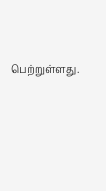பெற்றுள்ளது.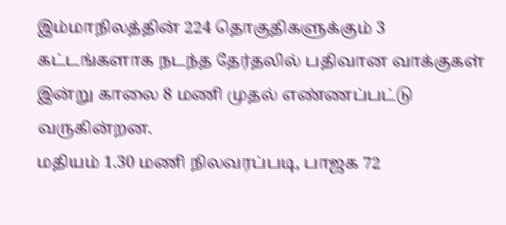இம்மாநிலத்தின் 224 தொகுதிகளுக்கும் 3 கட்டங்களாக நடந்த தேர்தலில் பதிவான வாக்குகள் இன்று காலை 8 மணி முதல் எண்ணப்பட்டு வருகின்றன.
மதியம் 1.30 மணி நிலவரப்படி, பாஜக 72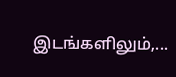இடங்களிலும்,...